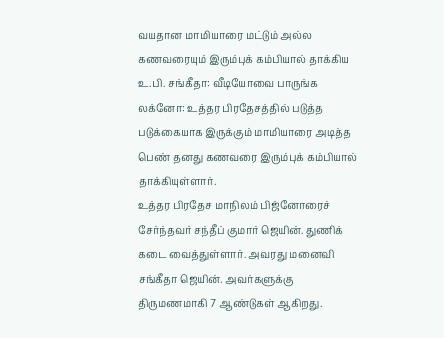வயதான மாமியாரை மட்டும் அல்ல கணவரையும் இரும்புக் கம்பியால் தாக்கிய உ.பி. சங்கீதா: வீடியோவை பாருங்க
லக்னோ: உத்தர பிரதேசத்தில் படுத்த படுக்கையாக இருக்கும் மாமியாரை அடித்த பெண் தனது கணவரை இரும்புக் கம்பியால் தாக்கியுள்ளார்.
உத்தர பிரதேச மாநிலம் பிஜ்னோரைச் சேர்ந்தவர் சந்தீப் குமார் ஜெயின். துணிக் கடை வைத்துள்ளார். அவரது மனைவி சங்கீதா ஜெயின். அவர்களுக்கு திருமணமாகி 7 ஆண்டுகள் ஆகிறது.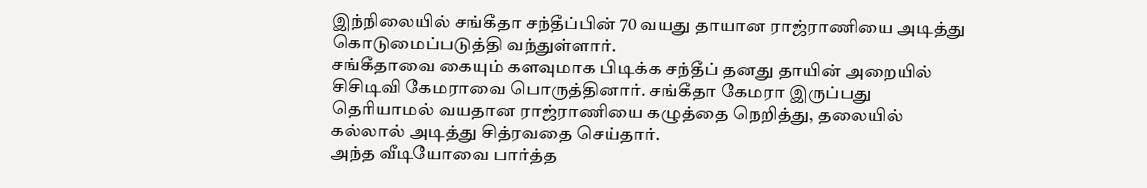இந்நிலையில் சங்கீதா சந்தீப்பின் 70 வயது தாயான ராஜ்ராணியை அடித்து கொடுமைப்படுத்தி வந்துள்ளார்.
சங்கீதாவை கையும் களவுமாக பிடிக்க சந்தீப் தனது தாயின் அறையில் சிசிடிவி கேமராவை பொருத்தினார். சங்கீதா கேமரா இருப்பது தெரியாமல் வயதான ராஜ்ராணியை கழுத்தை நெறித்து, தலையில் கல்லால் அடித்து சித்ரவதை செய்தார்.
அந்த வீடியோவை பார்த்த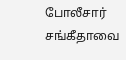போலீசார் சங்கீதாவை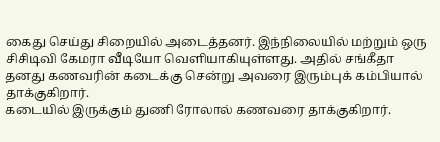கைது செய்து சிறையில் அடைத்தனர். இந்நிலையில் மற்றும் ஒரு சிசிடிவி கேமரா வீடியோ வெளியாகியுள்ளது. அதில் சங்கீதா தனது கணவரின் கடைக்கு சென்று அவரை இரும்புக் கம்பியால் தாக்குகிறார்.
கடையில் இருக்கும் துணி ரோலால் கணவரை தாக்குகிறார்.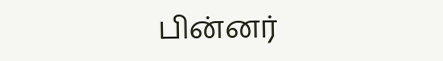பின்னர்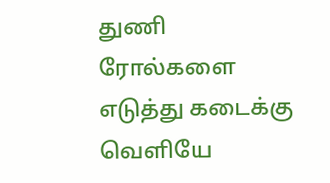துணி ரோல்களை எடுத்து கடைக்கு வெளியே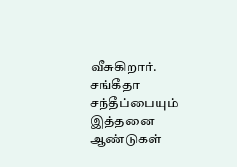வீசுகிறார். சங்கீதா சந்தீப்பையும் இத்தனை ஆண்டுகள்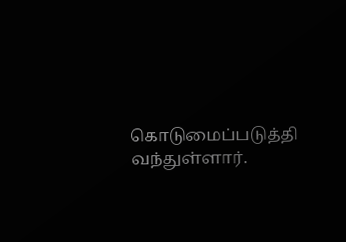கொடுமைப்படுத்தி வந்துள்ளார்.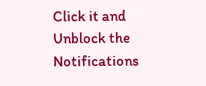Click it and Unblock the Notifications